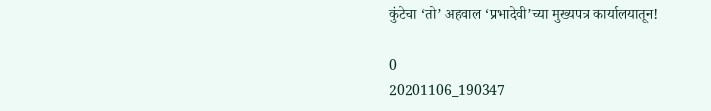कुंटेचा ‘तो’ अहवाल ‘प्रभादेवी’च्या मुख्यपत्र कार्यालयातून!

0
20201106_190347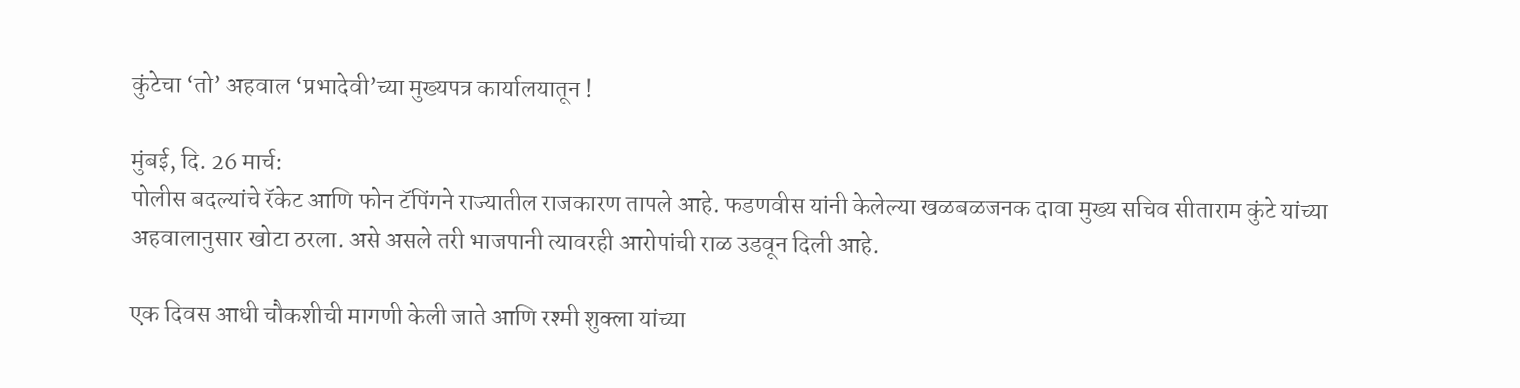कुंटेचा ‘तो’ अहवाल ‘प्रभादेवी’च्या मुख्यपत्र कार्यालयातून !

मुंबई, दि. 26 मार्च:
पोलीस बदल्यांचे रॅकेट आणि फोन टॅपिंगने राज्यातील राजकारण तापले आहे. फडणवीस यांनी केलेल्या खळबळजनक दावा मुख्य सचिव सीताराम कुंटे यांच्या अहवालानुसार खोटा ठरला. असे असले तरी भाजपानी त्यावरही आरोपांची राळ उडवून दिली आहे.

एक दिवस आधी चौकशीची मागणी केली जाते आणि रश्मी शुक्ला यांच्या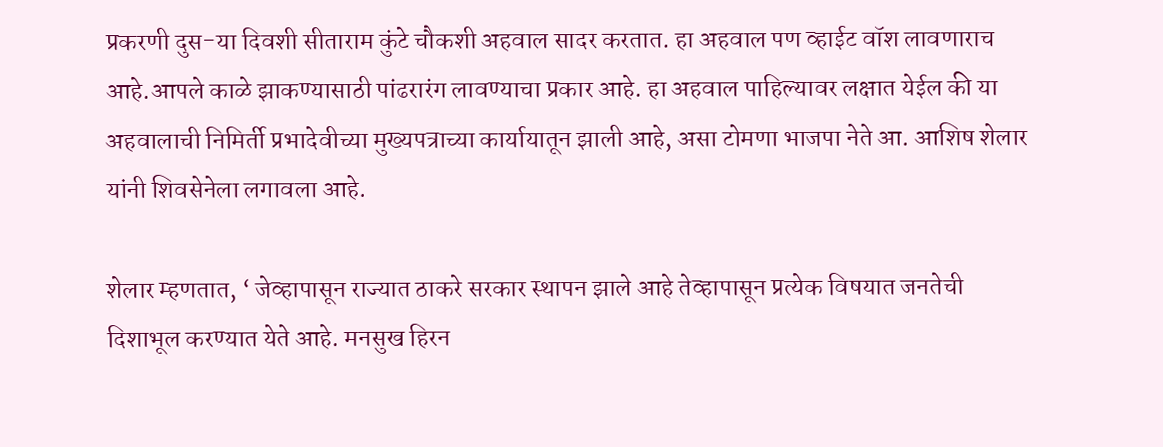प्रकरणी दुस-या दिवशी सीताराम कुंटे चौकशी अहवाल सादर करतात. हा अहवाल पण व्हाईट वॉश लावणाराच आहे.आपले काळे झाकण्यासाठी पांढरारंग लावण्याचा प्रकार आहे. हा अहवाल पाहिल्यावर लक्षात येईल की या अहवालाची निमिर्ती प्रभादेवीच्या मुख्यपत्राच्या कार्यायातून झाली आहे, असा टोमणा भाजपा नेते आ. आशिष शेलार यांनी शिवसेनेला लगावला आहे.

शेलार म्हणतात, ‘ जेव्हापासून राज्यात ठाकरे सरकार स्थापन झाले आहे तेव्हापासून प्रत्येक विषयात जनतेची दिशाभूल करण्यात येते आहे. मनसुख हिरन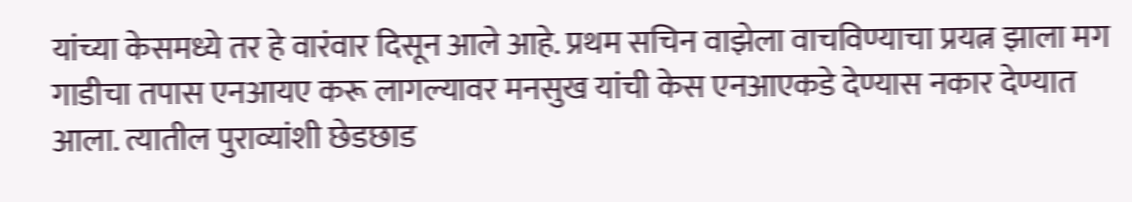यांच्या केसमध्ये तर हे वारंवार दिसून आले आहे. प्रथम सचिन वाझेला वाचविण्याचा प्रयत्न झाला मग गाडीचा तपास एनआयए करू लागल्यावर मनसुख यांची केस एनआएकडे देण्यास नकार देण्यात आला. त्यातील पुराव्यांशी छेडछाड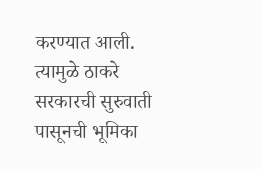करण्यात आली. त्यामुळे ठाकरे सरकारची सुरुवाती पासूनची भूमिका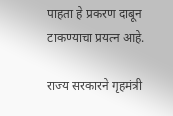पाहता हे प्रकरण दाबून टाकण्याचा प्रयत्न आहे.

राज्य सरकारने गृहमंत्री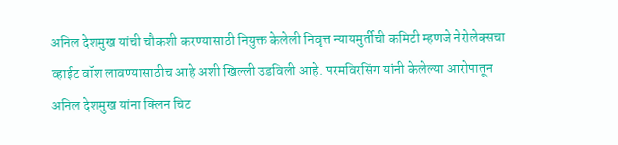अनिल देशमुख यांची चौकशी करण्यासाठी नियुक्त केलेली निवृत्त न्यायमुर्तीची कमिटी म्हणजे नेरोलेक्सचा व्हाईट वॉश लावण्यासाठीच आहे अशी खिल्ली उडविली आहे. परमविरसिंग यांनी केलेल्या आरोपातून अनिल देशमुख यांना क्लिन चिट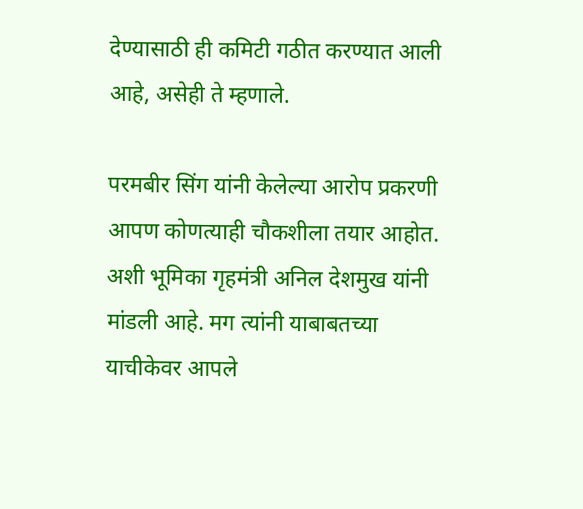देण्यासाठी ही कमिटी गठीत करण्यात आली आहे, असेही ते म्हणाले.

परमबीर सिंग यांनी केलेल्या आरोप प्रकरणी आपण कोणत्याही चौकशीला तयार आहोत. अशी भूमिका गृहमंत्री अनिल देशमुख यांनी मांडली आहे. मग त्यांनी याबाबतच्या याचीकेवर आपले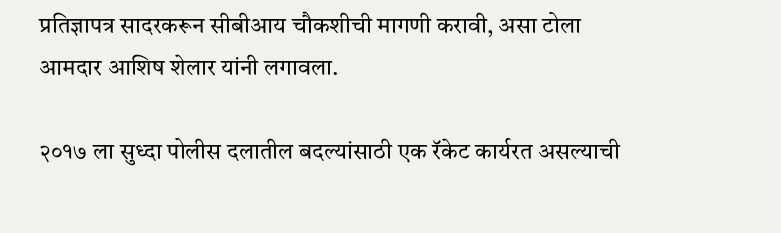प्रतिज्ञापत्र सादरकरून सीबीआय चौकशीची मागणी करावी, असा टोला आमदार आशिष शेलार यांनी लगावला.

२०१७ ला सुध्दा पोलीस दलातील बदल्यांसाठी एक रॅकेट कार्यरत असल्याची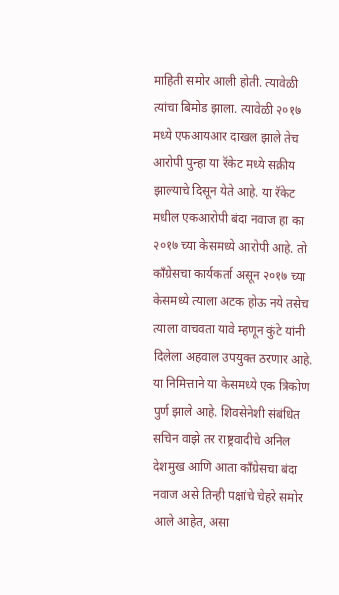माहिती समोर आली होती. त्यावेळी त्यांचा बिमोड झाला. त्यावेळी २०१७ मध्ये एफआयआर दाखल झाले तेच आरोपी पुन्हा या रॅकेट मध्ये सक्रीय झाल्याचे दिसून येते आहे. या रॅकेट मधील एकआरोपी बंदा नवाज हा का २०१७ च्या केसमध्ये आरोपी आहे. तो काँग्रेसचा कार्यकर्ता असून २०१७ च्या केसमध्ये त्याला अटक होऊ नये तसेच त्याला वाचवता यावे म्हणून कुंटे यांनी दिलेला अहवाल उपयुक्त ठरणार आहे. या निमित्ताने या केसमध्ये एक त्रिकोण पुर्ण झाले आहे. शिवसेनेशी संबंधित सचिन वाझे तर राष्ट्रवादीचे अनिल देशमुख आणि आता काँग्रेसचा बंदा नवाज असे तिन्ही पक्षांचे चेहरे समोर आले आहेत, असा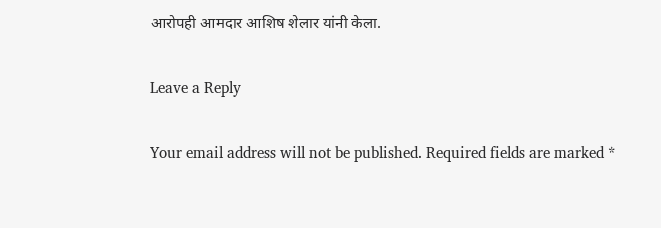आरोपही आमदार आशिष शेलार यांनी केला.

Leave a Reply

Your email address will not be published. Required fields are marked *